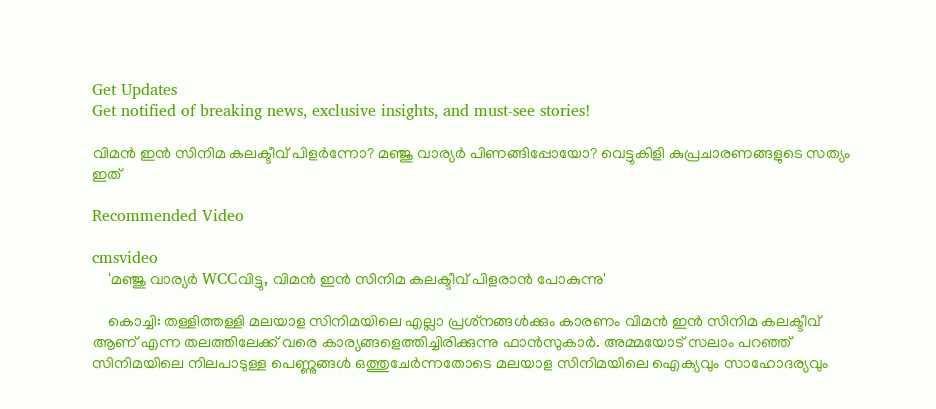Get Updates
Get notified of breaking news, exclusive insights, and must-see stories!

വിമൻ ഇൻ സിനിമ കലക്ടീവ് പിളർന്നോ? മഞ്ജു വാര്യർ പിണങ്ങിപ്പോയോ? വെട്ടുകിളി കുപ്രചാരണങ്ങളുടെ സത്യം ഇത്

Recommended Video

cmsvideo
    'മഞ്ജു വാര്യര്‍ WCCവിട്ടു, വിമന്‍ ഇന്‍ സിനിമ കലക്ടീവ് പിളരാന്‍ പോകുന്നു'

    കൊച്ചി: തള്ളിത്തള്ളി മലയാള സിനിമയിലെ എല്ലാ പ്രശ്‌നങ്ങള്‍ക്കും കാരണം വിമന്‍ ഇന്‍ സിനിമ കലക്ടീവ് ആണ് എന്ന തലത്തിലേക്ക് വരെ കാര്യങ്ങളെത്തിച്ചിരിക്കുന്നു ഫാന്‍സുകാര്‍. അമ്മയോട് സലാം പറഞ്ഞ് സിനിമയിലെ നിലപാടുള്ള പെണ്ണുങ്ങള്‍ ഒത്തുചേര്‍ന്നതോടെ മലയാള സിനിമയിലെ ഐക്യവും സാഹോദര്യവും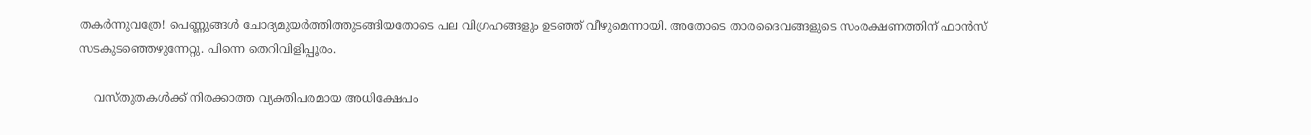തകര്‍ന്നുവത്രേ! പെണ്ണുങ്ങള്‍ ചോദ്യമുയര്‍ത്തിത്തുടങ്ങിയതോടെ പല വിഗ്രഹങ്ങളും ഉടഞ്ഞ് വീഴുമെന്നായി. അതോടെ താരദൈവങ്ങളുടെ സംരക്ഷണത്തിന് ഫാന്‍സ് സടകുടഞ്ഞെഴുന്നേറ്റു. പിന്നെ തെറിവിളിപ്പൂരം.

    വസ്തുതകള്‍ക്ക് നിരക്കാത്ത വ്യക്തിപരമായ അധിക്ഷേപം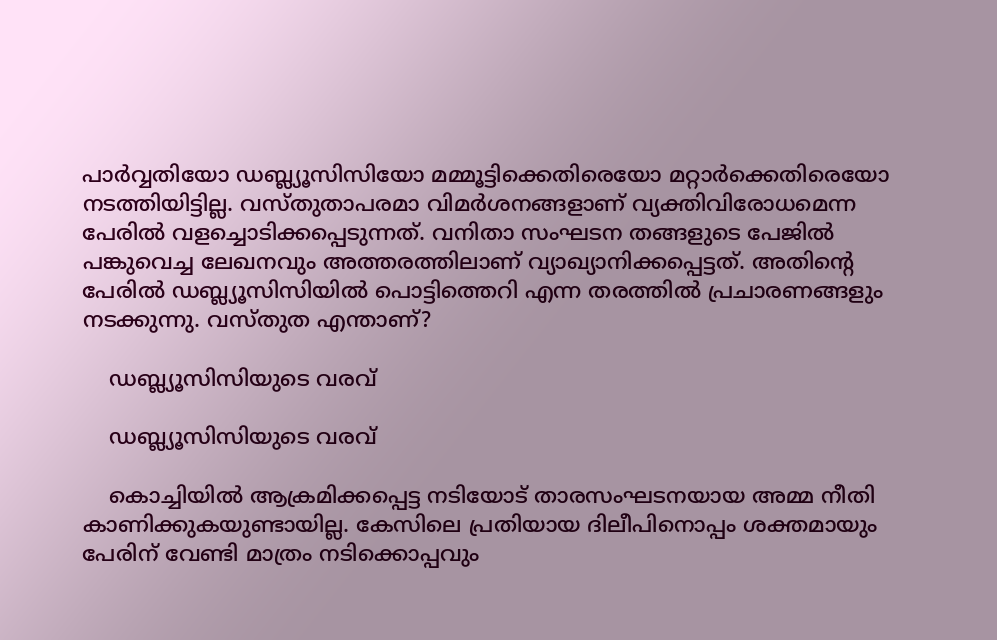പാര്‍വ്വതിയോ ഡബ്ല്യൂസിസിയോ മമ്മൂട്ടിക്കെതിരെയോ മറ്റാര്‍ക്കെതിരെയോ നടത്തിയിട്ടില്ല. വസ്തുതാപരമാ വിമര്‍ശനങ്ങളാണ് വ്യക്തിവിരോധമെന്ന പേരില്‍ വളച്ചൊടിക്കപ്പെടുന്നത്. വനിതാ സംഘടന തങ്ങളുടെ പേജില്‍ പങ്കുവെച്ച ലേഖനവും അത്തരത്തിലാണ് വ്യാഖ്യാനിക്കപ്പെട്ടത്. അതിന്റെ പേരില്‍ ഡബ്ല്യൂസിസിയില്‍ പൊട്ടിത്തെറി എന്ന തരത്തില്‍ പ്രചാരണങ്ങളും നടക്കുന്നു. വസ്തുത എന്താണ്?

    ഡബ്ല്യൂസിസിയുടെ വരവ്

    ഡബ്ല്യൂസിസിയുടെ വരവ്

    കൊച്ചിയില്‍ ആക്രമിക്കപ്പെട്ട നടിയോട് താരസംഘടനയായ അമ്മ നീതി കാണിക്കുകയുണ്ടായില്ല. കേസിലെ പ്രതിയായ ദിലീപിനൊപ്പം ശക്തമായും പേരിന് വേണ്ടി മാത്രം നടിക്കൊപ്പവും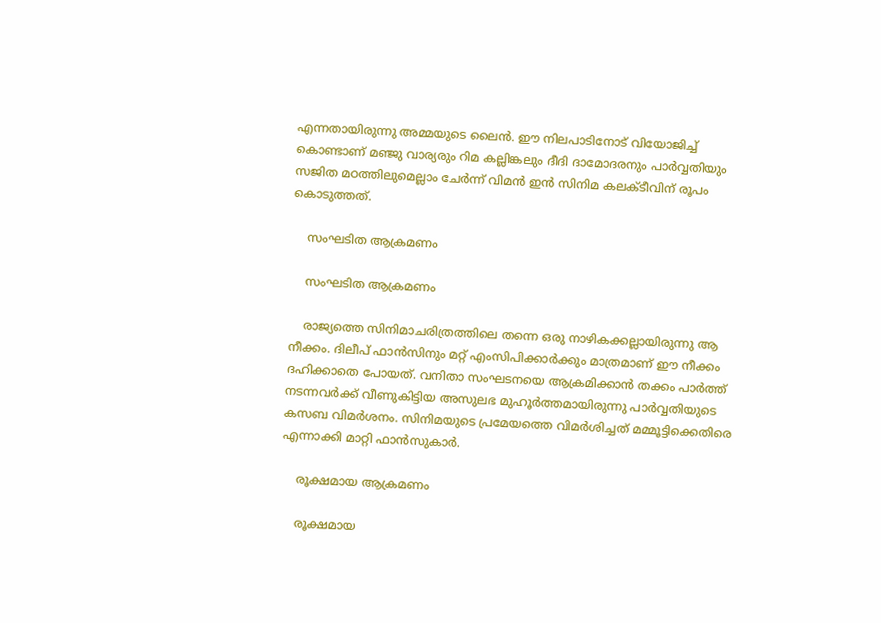എന്നതായിരുന്നു അമ്മയുടെ ലൈന്‍. ഈ നിലപാടിനോട് വിയോജിച്ച് കൊണ്ടാണ് മഞ്ജു വാര്യരും റിമ കല്ലിങ്കലും ദീദി ദാമോദരനും പാര്‍വ്വതിയും സജിത മഠത്തിലുമെല്ലാം ചേര്‍ന്ന് വിമന്‍ ഇന്‍ സിനിമ കലക്ടീവിന് രൂപം കൊടുത്തത്.

    സംഘടിത ആക്രമണം

    സംഘടിത ആക്രമണം

    രാജ്യത്തെ സിനിമാചരിത്രത്തിലെ തന്നെ ഒരു നാഴികക്കല്ലായിരുന്നു ആ നീക്കം. ദിലീപ് ഫാന്‍സിനും മറ്റ് എംസിപിക്കാര്‍ക്കും മാത്രമാണ് ഈ നീക്കം ദഹിക്കാതെ പോയത്. വനിതാ സംഘടനയെ ആക്രമിക്കാന്‍ തക്കം പാര്‍ത്ത് നടന്നവര്‍ക്ക് വീണുകിട്ടിയ അസുലഭ മുഹൂര്‍ത്തമായിരുന്നു പാര്‍വ്വതിയുടെ കസബ വിമര്‍ശനം. സിനിമയുടെ പ്രമേയത്തെ വിമര്‍ശിച്ചത് മമ്മൂട്ടിക്കെതിരെ എന്നാക്കി മാറ്റി ഫാന്‍സുകാര്‍.

    രൂക്ഷമായ ആക്രമണം

    രൂക്ഷമായ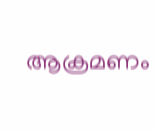ആക്രമണം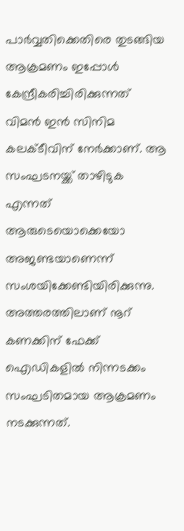പാര്‍വ്വതിക്കെതിരെ തുടങ്ങിയ ആക്രമണം ഇപ്പോള്‍ കേന്ദ്രീകരിച്ചിരിക്കുന്നത് വിമന്‍ ഇന്‍ സിനിമ കലക്ടീവിന് നേര്‍ക്കാണ്. ആ സംഘടനയ്ക്ക് താഴിടുക എന്നത് ആരുടെയൊക്കെയോ അജണ്ടയാണെന്ന് സംശയിക്കേണ്ടിയിരിക്കുന്നു. അത്തരത്തിലാണ് നൂറ് കണക്കിന് ഫേക്ക് ഐഡികളില്‍ നിന്നടക്കം സംഘടിതമായ ആക്രമണം നടക്കുന്നത്.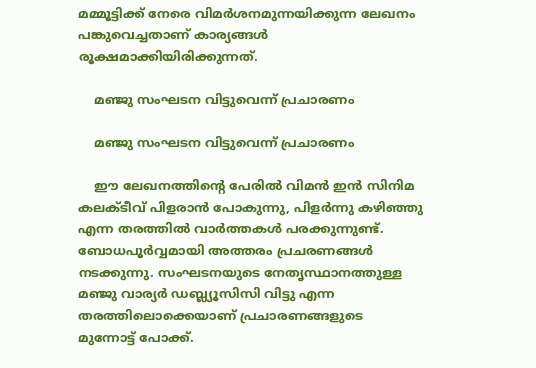മമ്മൂട്ടിക്ക് നേരെ വിമര്‍ശനമുന്നയിക്കുന്ന ലേഖനം പങ്കുവെച്ചതാണ് കാര്യങ്ങള്‍ രൂക്ഷമാക്കിയിരിക്കുന്നത്.

    മഞ്ജു സംഘടന വിട്ടുവെന്ന് പ്രചാരണം

    മഞ്ജു സംഘടന വിട്ടുവെന്ന് പ്രചാരണം

    ഈ ലേഖനത്തിന്റെ പേരില്‍ വിമന്‍ ഇന്‍ സിനിമ കലക്ടീവ് പിളരാന്‍ പോകുന്നു, പിളര്‍ന്നു കഴിഞ്ഞു എന്ന തരത്തില്‍ വാര്‍ത്തകള്‍ പരക്കുന്നുണ്ട്. ബോധപൂര്‍വ്വമായി അത്തരം പ്രചരണങ്ങള്‍ നടക്കുന്നു. സംഘടനയുടെ നേതൃസ്ഥാനത്തുള്ള മഞ്ജു വാര്യര്‍ ഡബ്ല്യൂസിസി വിട്ടു എന്ന തരത്തിലൊക്കെയാണ് പ്രചാരണങ്ങളുടെ മുന്നോട്ട് പോക്ക്.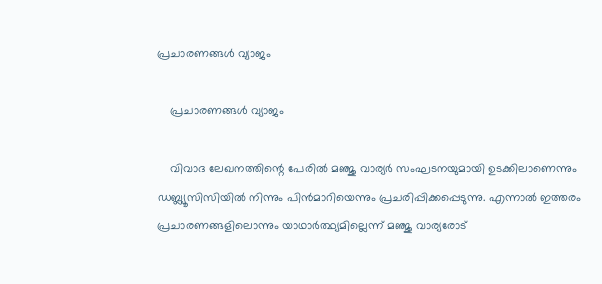പ്രചാരണങ്ങൾ വ്യാജം

    പ്രചാരണങ്ങൾ വ്യാജം

    വിവാദ ലേഖനത്തിന്റെ പേരില്‍ മഞ്ജു വാര്യര്‍ സംഘടനയുമായി ഉടക്കിലാണെന്നും ഡബ്ല്യൂസിസിയില്‍ നിന്നും പിന്‍മാറിയെന്നും പ്രചരിപ്പിക്കപ്പെടുന്നു. എന്നാല്‍ ഇത്തരം പ്രചാരണങ്ങളിലൊന്നും യാഥാര്‍ത്ഥ്യമില്ലെന്ന് മഞ്ജു വാര്യരോട്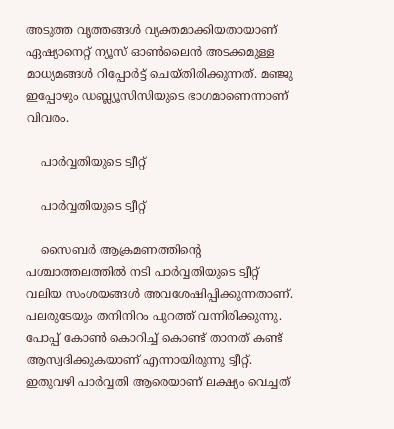അടുത്ത വൃത്തങ്ങള്‍ വ്യക്തമാക്കിയതായാണ് ഏഷ്യാനെറ്റ് ന്യൂസ് ഓണ്‍ലൈന്‍ അടക്കമുള്ള മാധ്യമങ്ങള്‍ റിപ്പോര്‍ട്ട് ചെയ്തിരിക്കുന്നത്. മഞ്ജു ഇപ്പോഴും ഡബ്ല്യൂസിസിയുടെ ഭാഗമാണെന്നാണ് വിവരം.

    പാർവ്വതിയുടെ ട്വീറ്റ്

    പാർവ്വതിയുടെ ട്വീറ്റ്

    സൈബര്‍ ആക്രമണത്തിന്റെ പശ്ചാത്തലത്തില്‍ നടി പാര്‍വ്വതിയുടെ ട്വീറ്റ് വലിയ സംശയങ്ങള്‍ അവശേഷിപ്പിക്കുന്നതാണ്. പലരുടേയും തനിനിറം പുറത്ത് വന്നിരിക്കുന്നു. പോപ്പ് കോണ്‍ കൊറിച്ച് കൊണ്ട് താനത് കണ്ട് ആസ്വദിക്കുകയാണ് എന്നായിരുന്നു ട്വീറ്റ്. ഇതുവഴി പാര്‍വ്വതി ആരെയാണ് ലക്ഷ്യം വെച്ചത്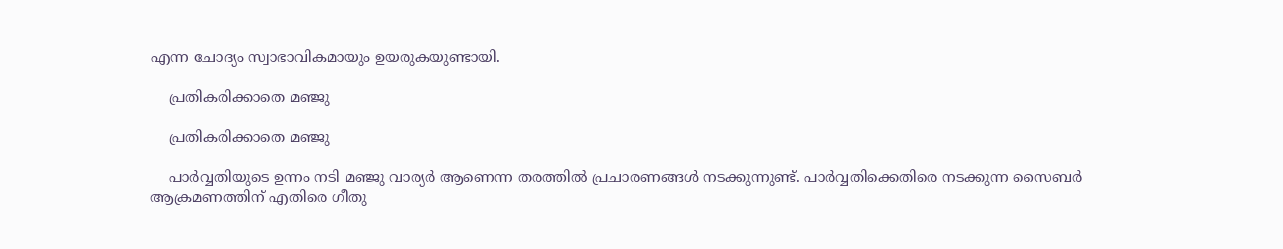എന്ന ചോദ്യം സ്വാഭാവികമായും ഉയരുകയുണ്ടായി.

    പ്രതികരിക്കാതെ മഞ്ജു

    പ്രതികരിക്കാതെ മഞ്ജു

    പാര്‍വ്വതിയുടെ ഉന്നം നടി മഞ്ജു വാര്യര്‍ ആണെന്ന തരത്തില്‍ പ്രചാരണങ്ങള്‍ നടക്കുന്നുണ്ട്. പാര്‍വ്വതിക്കെതിരെ നടക്കുന്ന സൈബര്‍ ആക്രമണത്തിന് എതിരെ ഗീതു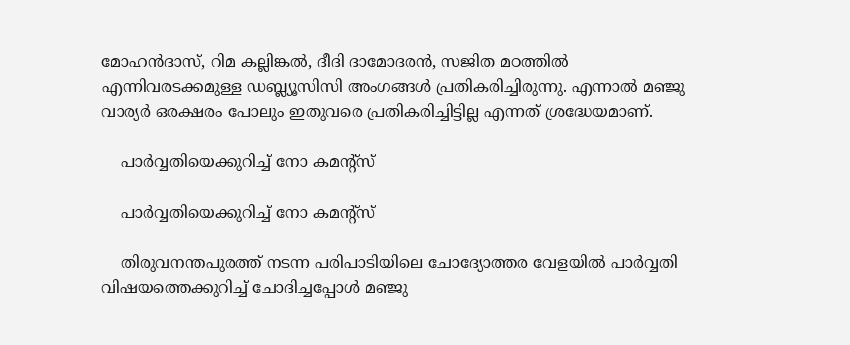മോഹന്‍ദാസ്, റിമ കല്ലിങ്കല്‍, ദീദി ദാമോദരന്‍, സജിത മഠത്തില്‍ എന്നിവരടക്കമുള്ള ഡബ്ല്യൂസിസി അംഗങ്ങള്‍ പ്രതികരിച്ചിരുന്നു. എന്നാല്‍ മഞ്ജു വാര്യര്‍ ഒരക്ഷരം പോലും ഇതുവരെ പ്രതികരിച്ചിട്ടില്ല എന്നത് ശ്രദ്ധേയമാണ്.

    പാർവ്വതിയെക്കുറിച്ച് നോ കമന്റ്സ്

    പാർവ്വതിയെക്കുറിച്ച് നോ കമന്റ്സ്

    തിരുവനന്തപുരത്ത് നടന്ന പരിപാടിയിലെ ചോദ്യോത്തര വേളയില്‍ പാര്‍വ്വതി വിഷയത്തെക്കുറിച്ച് ചോദിച്ചപ്പോള്‍ മഞ്ജു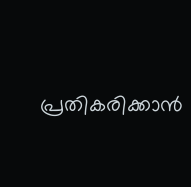പ്രതികരിക്കാന്‍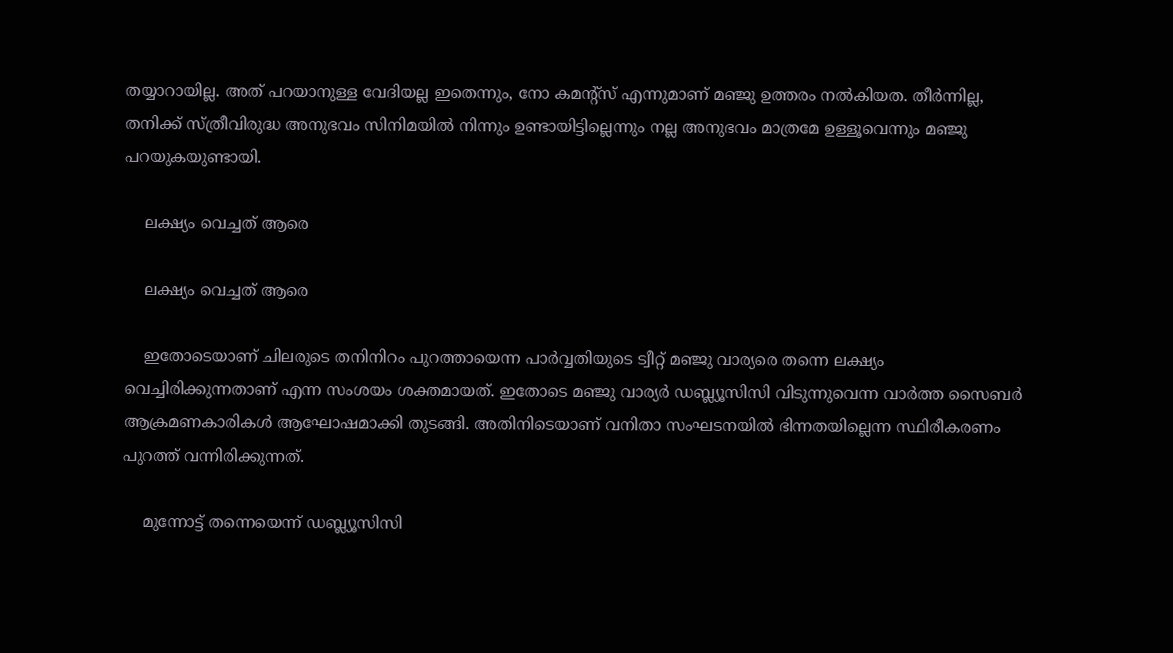തയ്യാറായില്ല. അത് പറയാനുള്ള വേദിയല്ല ഇതെന്നും, നോ കമന്റ്‌സ് എന്നുമാണ് മഞ്ജു ഉത്തരം നല്‍കിയത. തീര്‍ന്നില്ല, തനിക്ക് സ്ത്രീവിരുദ്ധ അനുഭവം സിനിമയില്‍ നിന്നും ഉണ്ടായിട്ടില്ലെന്നും നല്ല അനുഭവം മാത്രമേ ഉള്ളൂവെന്നും മഞ്ജു പറയുകയുണ്ടായി.

    ലക്ഷ്യം വെച്ചത് ആരെ

    ലക്ഷ്യം വെച്ചത് ആരെ

    ഇതോടെയാണ് ചിലരുടെ തനിനിറം പുറത്തായെന്ന പാര്‍വ്വതിയുടെ ട്വീറ്റ് മഞ്ജു വാര്യരെ തന്നെ ലക്ഷ്യം വെച്ചിരിക്കുന്നതാണ് എന്ന സംശയം ശക്തമായത്. ഇതോടെ മഞ്ജു വാര്യര്‍ ഡബ്ല്യൂസിസി വിടുന്നുവെന്ന വാര്‍ത്ത സൈബര്‍ ആക്രമണകാരികള്‍ ആഘോഷമാക്കി തുടങ്ങി. അതിനിടെയാണ് വനിതാ സംഘടനയില്‍ ഭിന്നതയില്ലെന്ന സ്ഥിരീകരണം പുറത്ത് വന്നിരിക്കുന്നത്.

    മുന്നോട്ട് തന്നെയെന്ന് ഡബ്ല്യൂസിസി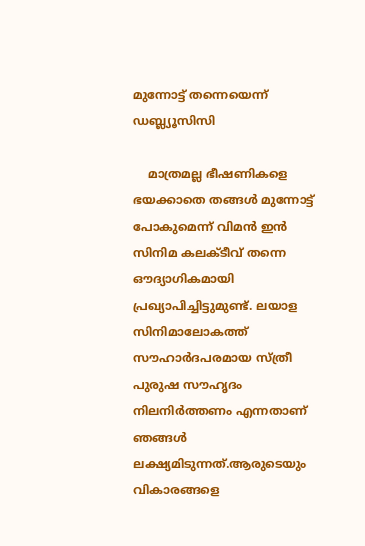മുന്നോട്ട് തന്നെയെന്ന് ഡബ്ല്യൂസിസി

    മാത്രമല്ല ഭീഷണികളെ ഭയക്കാതെ തങ്ങള്‍ മുന്നോട്ട് പോകുമെന്ന് വിമന്‍ ഇന്‍ സിനിമ കലക്ടീവ് തന്നെ ഔദ്യാഗികമായി പ്രഖ്യാപിച്ചിട്ടുമുണ്ട്. ലയാള സിനിമാലോകത്ത് സൗഹാർദപരമായ സ്ത്രീ പുരുഷ സൗഹൃദം നിലനിർത്തണം എന്നതാണ് ഞങ്ങൾ ലക്ഷ്യമിടുന്നത്.ആരുടെയും വികാരങ്ങളെ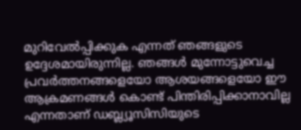മുറിവേൽപ്പിക്കുക എന്നത് ഞങ്ങളുടെ ഉദ്ദേശമായിരുന്നില്ല. ഞങ്ങൾ മുന്നോട്ടുവെച്ച പ്രവർത്തനങ്ങളെയോ ആശയങ്ങളെയോ ഈ ആക്രമണങ്ങൾ കൊണ്ട് പിന്തിരിപ്പിക്കാനാവില്ല എന്നതാണ് ഡബ്ല്യൂസിസിയുടെ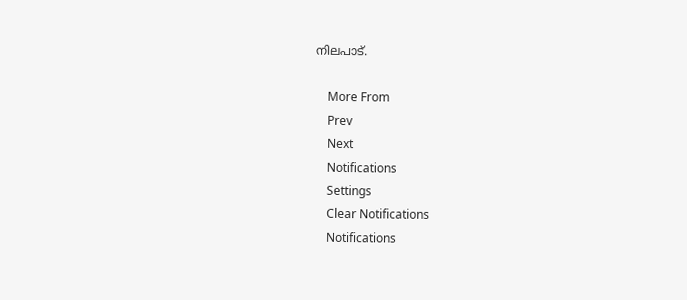നിലപാട്.

    More From
    Prev
    Next
    Notifications
    Settings
    Clear Notifications
    Notifications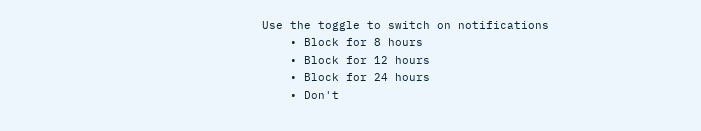Use the toggle to switch on notifications
    • Block for 8 hours
    • Block for 12 hours
    • Block for 24 hours
    • Don't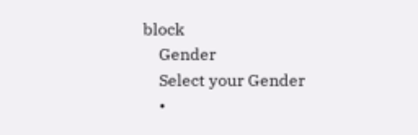block
    Gender
    Select your Gender
    •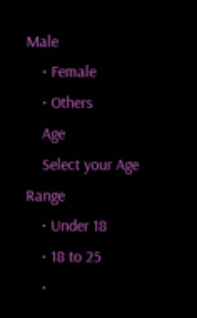Male
    • Female
    • Others
    Age
    Select your Age Range
    • Under 18
    • 18 to 25
    •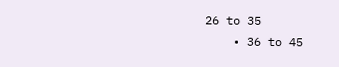26 to 35
    • 36 to 45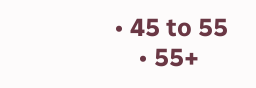• 45 to 55
    • 55+